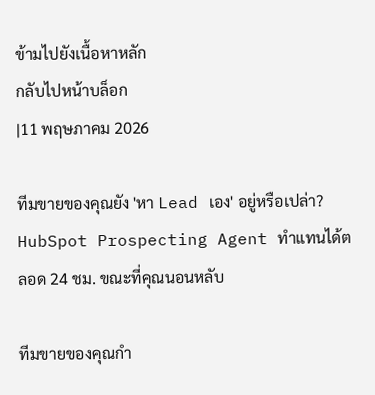ข้ามไปยังเนื้อหาหลัก
กลับไปหน้าบล็อก
|11 พฤษภาคม 2026

ทีมขายของคุณยัง 'หา Lead เอง' อยู่หรือเปล่า? HubSpot Prospecting Agent ทำแทนได้ตลอด 24 ชม. ขณะที่คุณนอนหลับ

ทีมขายของคุณกำ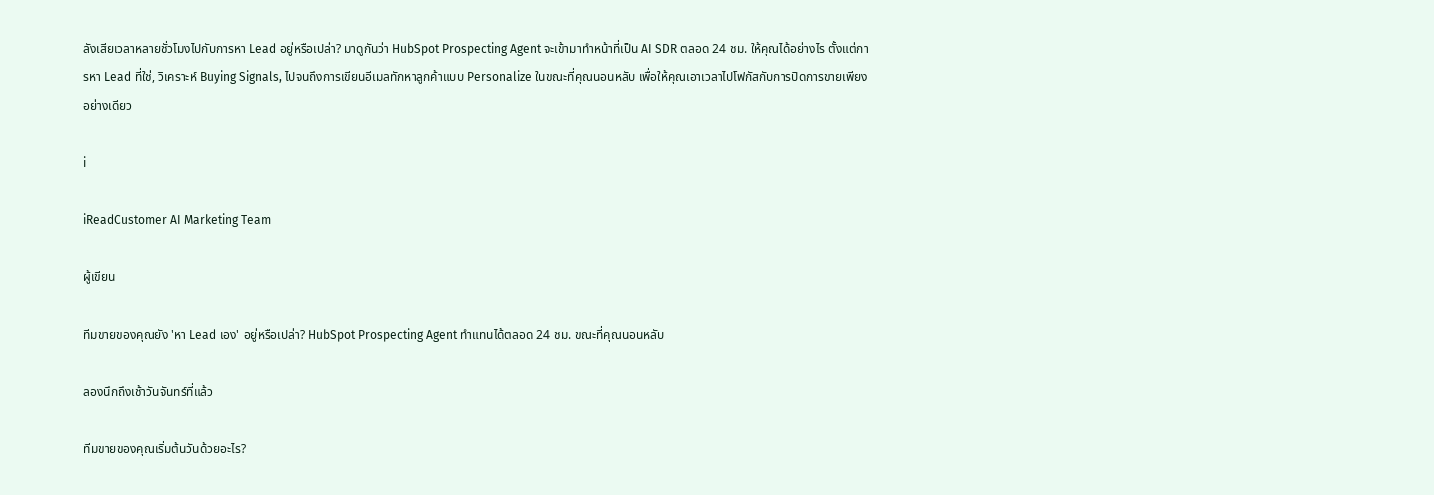ลังเสียเวลาหลายชั่วโมงไปกับการหา Lead อยู่หรือเปล่า? มาดูกันว่า HubSpot Prospecting Agent จะเข้ามาทำหน้าที่เป็น AI SDR ตลอด 24 ชม. ให้คุณได้อย่างไร ตั้งแต่การหา Lead ที่ใช่, วิเคราะห์ Buying Signals, ไปจนถึงการเขียนอีเมลทักหาลูกค้าแบบ Personalize ในขณะที่คุณนอนหลับ เพื่อให้คุณเอาเวลาไปโฟกัสกับการปิดการขายเพียงอย่างเดียว

i

iReadCustomer AI Marketing Team

ผู้เขียน

ทีมขายของคุณยัง 'หา Lead เอง' อยู่หรือเปล่า? HubSpot Prospecting Agent ทำแทนได้ตลอด 24 ชม. ขณะที่คุณนอนหลับ

ลองนึกถึงเช้าวันจันทร์ที่แล้ว

ทีมขายของคุณเริ่มต้นวันด้วยอะไร?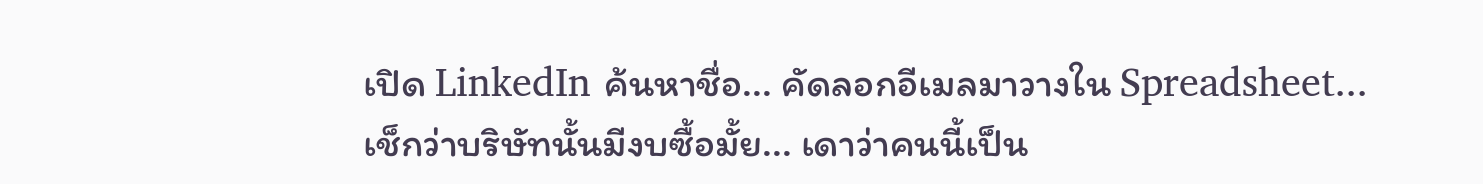เปิด LinkedIn ค้นหาชื่อ... คัดลอกอีเมลมาวางใน Spreadsheet... เช็กว่าบริษัทนั้นมีงบซื้อมั้ย... เดาว่าคนนี้เป็น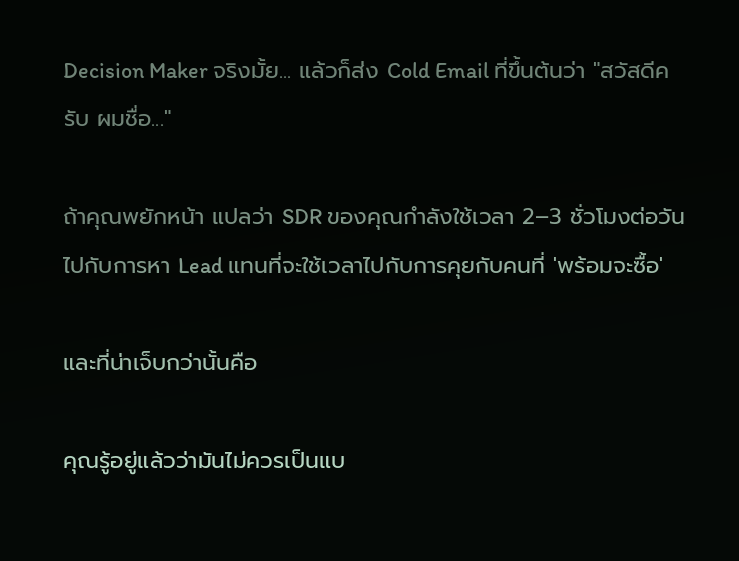Decision Maker จริงมั้ย... แล้วก็ส่ง Cold Email ที่ขึ้นต้นว่า "สวัสดีครับ ผมชื่อ..."

ถ้าคุณพยักหน้า แปลว่า SDR ของคุณกำลังใช้เวลา 2–3 ชั่วโมงต่อวันไปกับการหา Lead แทนที่จะใช้เวลาไปกับการคุยกับคนที่ 'พร้อมจะซื้อ'

และที่น่าเจ็บกว่านั้นคือ

คุณรู้อยู่แล้วว่ามันไม่ควรเป็นแบ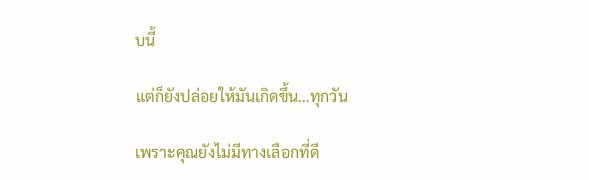บนี้

แต่ก็ยังปล่อยให้มันเกิดขึ้น…ทุกวัน

เพราะคุณยังไม่มีทางเลือกที่ดี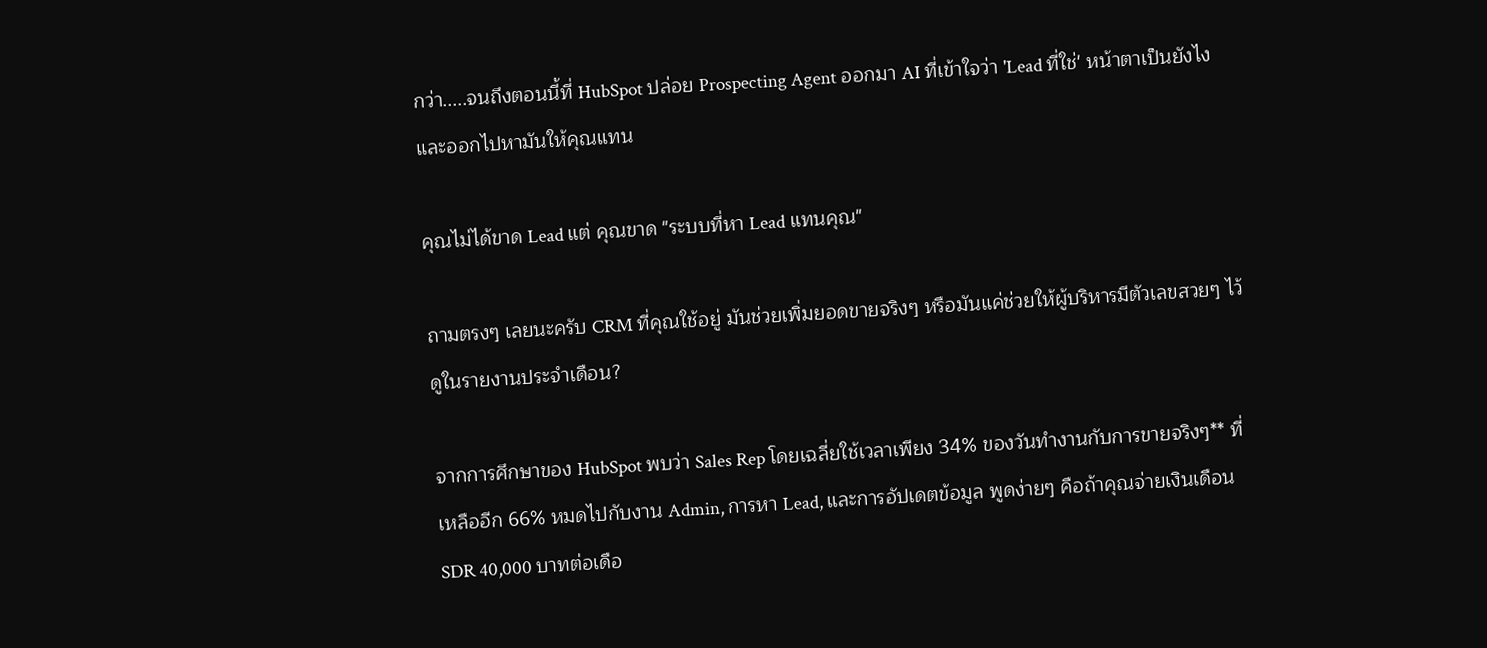กว่า.....จนถึงตอนนี้ที่ HubSpot ปล่อย Prospecting Agent ออกมา AI ที่เข้าใจว่า 'Lead ที่ใช่' หน้าตาเป็นยังไง และออกไปหามันให้คุณแทน

คุณไม่ได้ขาด Lead แต่ คุณขาด "ระบบที่หา Lead แทนคุณ"

ถามตรงๆ เลยนะครับ CRM ที่คุณใช้อยู่ มันช่วยเพิ่มยอดขายจริงๆ หรือมันแค่ช่วยให้ผู้บริหารมีตัวเลขสวยๆ ไว้ดูในรายงานประจำเดือน?

จากการศึกษาของ HubSpot พบว่า Sales Rep โดยเฉลี่ยใช้เวลาเพียง 34% ของวันทำงานกับการขายจริงๆ** ที่เหลืออีก 66% หมดไปกับงาน Admin, การหา Lead, และการอัปเดตข้อมูล พูดง่ายๆ คือถ้าคุณจ่ายเงินเดือน SDR 40,000 บาทต่อเดือ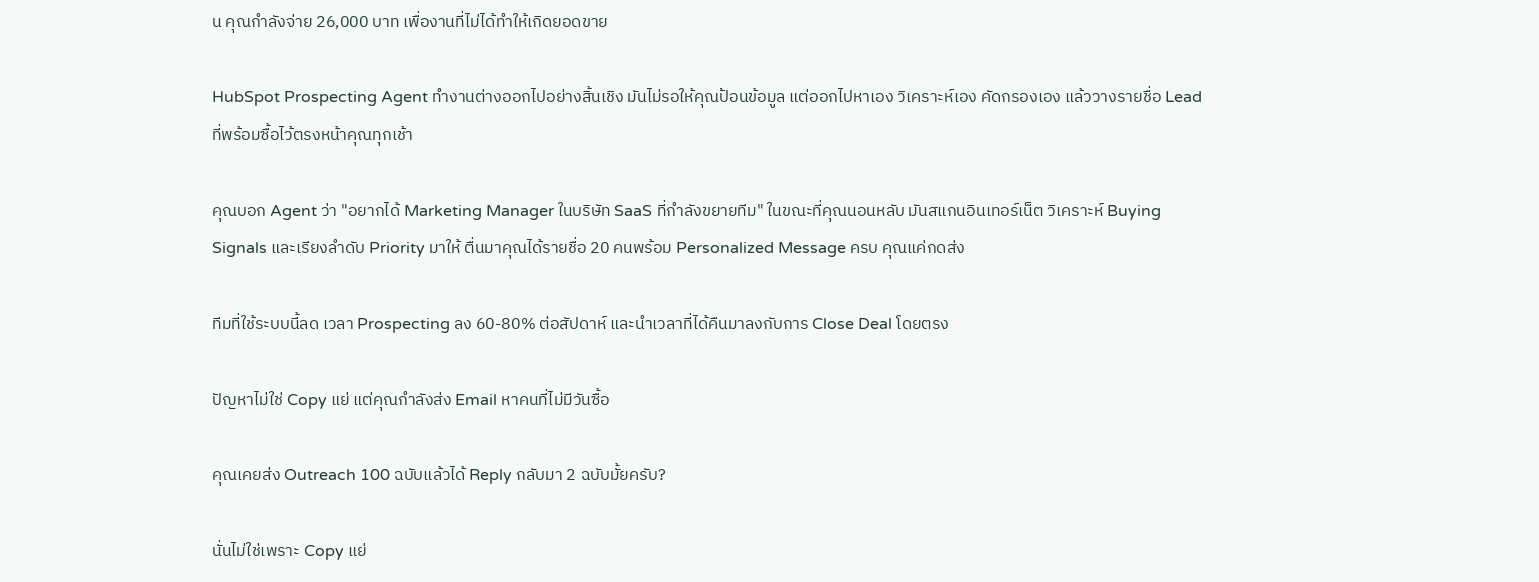น คุณกำลังจ่าย 26,000 บาท เพื่องานที่ไม่ได้ทำให้เกิดยอดขาย

HubSpot Prospecting Agent ทำงานต่างออกไปอย่างสิ้นเชิง มันไม่รอให้คุณป้อนข้อมูล แต่ออกไปหาเอง วิเคราะห์เอง คัดกรองเอง แล้ววางรายชื่อ Lead ที่พร้อมซื้อไว้ตรงหน้าคุณทุกเช้า

คุณบอก Agent ว่า "อยากได้ Marketing Manager ในบริษัท SaaS ที่กำลังขยายทีม" ในขณะที่คุณนอนหลับ มันสแกนอินเทอร์เน็ต วิเคราะห์ Buying Signals และเรียงลำดับ Priority มาให้ ตื่นมาคุณได้รายชื่อ 20 คนพร้อม Personalized Message ครบ คุณแค่กดส่ง

ทีมที่ใช้ระบบนี้ลด เวลา Prospecting ลง 60-80% ต่อสัปดาห์ และนำเวลาที่ได้คืนมาลงกับการ Close Deal โดยตรง

ปัญหาไม่ใช่ Copy แย่ แต่คุณกำลังส่ง Email หาคนที่ไม่มีวันซื้อ

คุณเคยส่ง Outreach 100 ฉบับแล้วได้ Reply กลับมา 2 ฉบับมั้ยครับ?

นั่นไม่ใช่เพราะ Copy แย่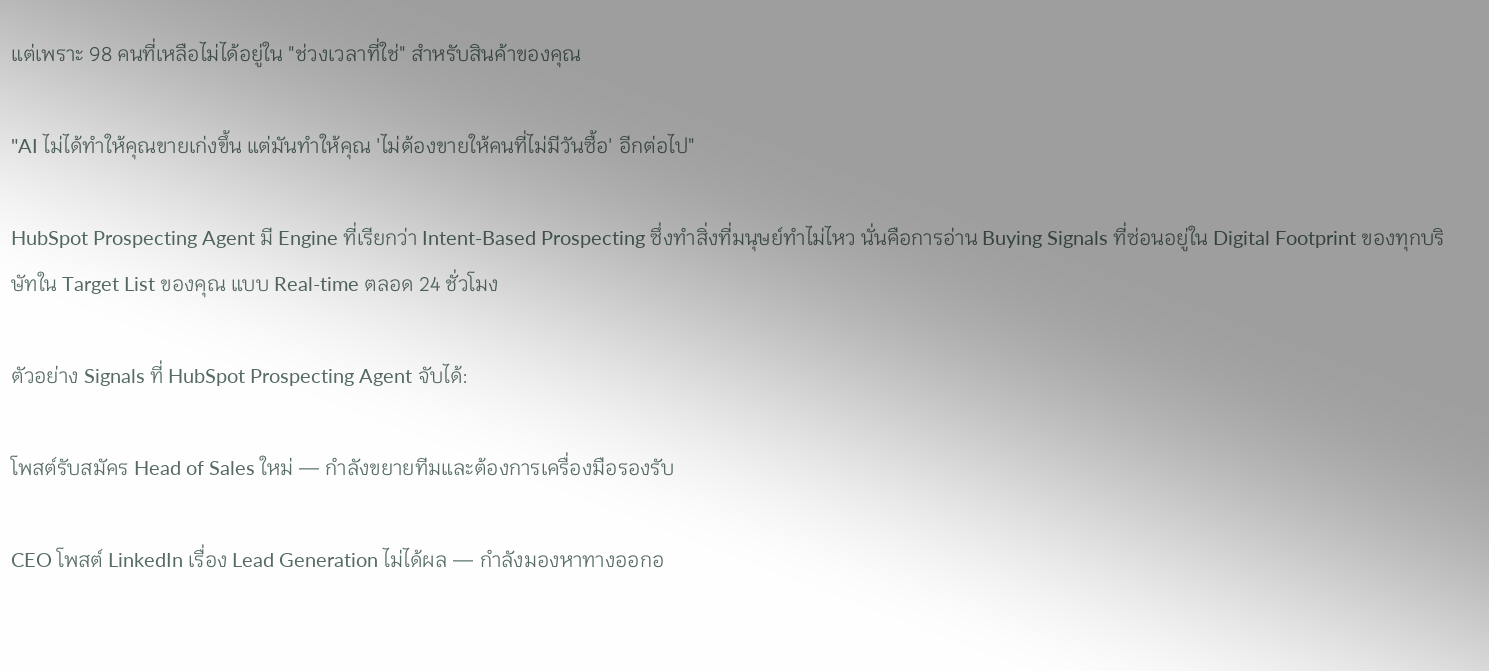แต่เพราะ 98 คนที่เหลือไม่ได้อยู่ใน "ช่วงเวลาที่ใช่" สำหรับสินค้าของคุณ

"AI ไม่ได้ทำให้คุณขายเก่งขึ้น แต่มันทำให้คุณ 'ไม่ต้องขายให้คนที่ไม่มีวันซื้อ' อีกต่อไป"

HubSpot Prospecting Agent มี Engine ที่เรียกว่า Intent-Based Prospecting ซึ่งทำสิ่งที่มนุษย์ทำไม่ไหว นั่นคือการอ่าน Buying Signals ที่ซ่อนอยู่ใน Digital Footprint ของทุกบริษัทใน Target List ของคุณ แบบ Real-time ตลอด 24 ชั่วโมง

ตัวอย่าง Signals ที่ HubSpot Prospecting Agent จับได้:

โพสต์รับสมัคร Head of Sales ใหม่ — กำลังขยายทีมและต้องการเครื่องมือรองรับ

CEO โพสต์ LinkedIn เรื่อง Lead Generation ไม่ได้ผล — กำลังมองหาทางออกอ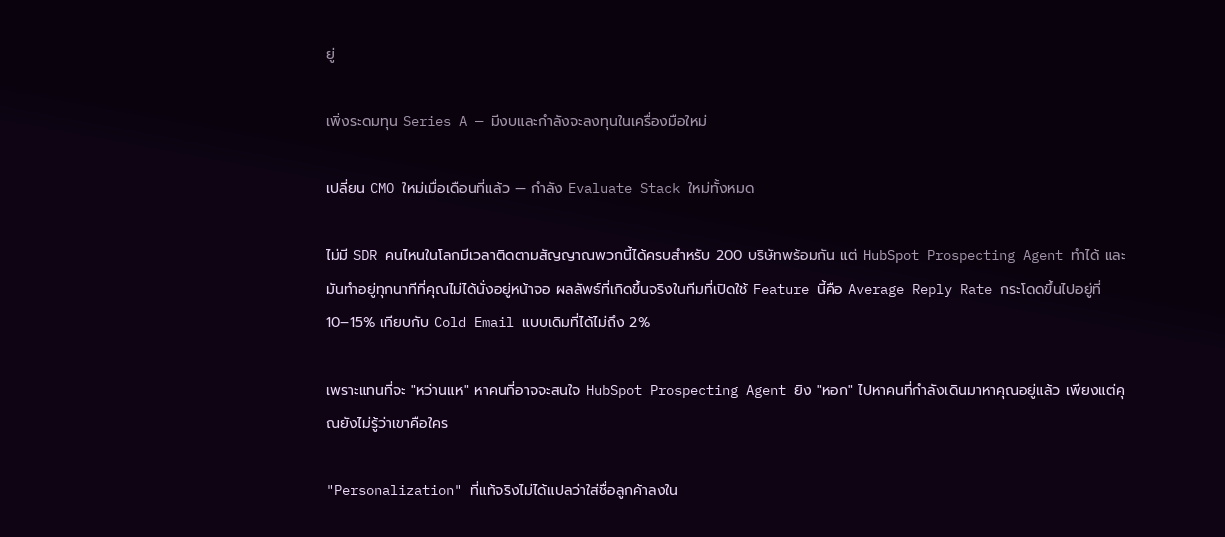ยู่

เพิ่งระดมทุน Series A — มีงบและกำลังจะลงทุนในเครื่องมือใหม่

เปลี่ยน CMO ใหม่เมื่อเดือนที่แล้ว — กำลัง Evaluate Stack ใหม่ทั้งหมด

ไม่มี SDR คนไหนในโลกมีเวลาติดตามสัญญาณพวกนี้ได้ครบสำหรับ 200 บริษัทพร้อมกัน แต่ HubSpot Prospecting Agent ทำได้ และมันทำอยู่ทุกนาทีที่คุณไม่ได้นั่งอยู่หน้าจอ ผลลัพธ์ที่เกิดขึ้นจริงในทีมที่เปิดใช้ Feature นี้คือ Average Reply Rate กระโดดขึ้นไปอยู่ที่ 10–15% เทียบกับ Cold Email แบบเดิมที่ได้ไม่ถึง 2%

เพราะแทนที่จะ "หว่านแห" หาคนที่อาจจะสนใจ HubSpot Prospecting Agent ยิง "หอก" ไปหาคนที่กำลังเดินมาหาคุณอยู่แล้ว เพียงแต่คุณยังไม่รู้ว่าเขาคือใคร

"Personalization" ที่แท้จริงไม่ได้แปลว่าใส่ชื่อลูกค้าลงใน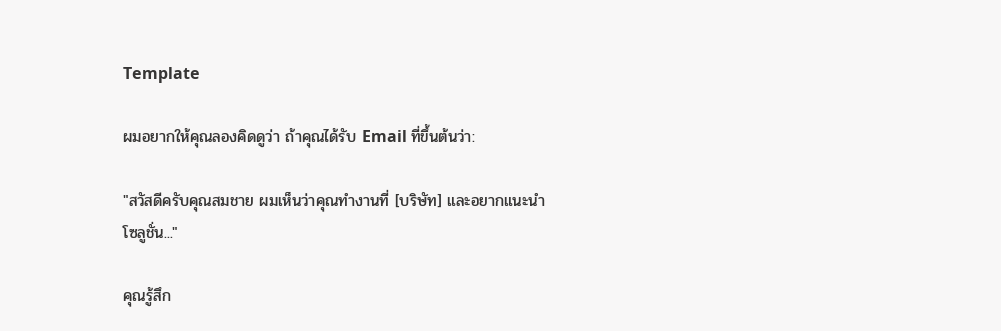Template

ผมอยากให้คุณลองคิดดูว่า ถ้าคุณได้รับ Email ที่ขึ้นต้นว่า:

"สวัสดีครับคุณสมชาย ผมเห็นว่าคุณทำงานที่ [บริษัท] และอยากแนะนำโซลูชั่น..."

คุณรู้สึก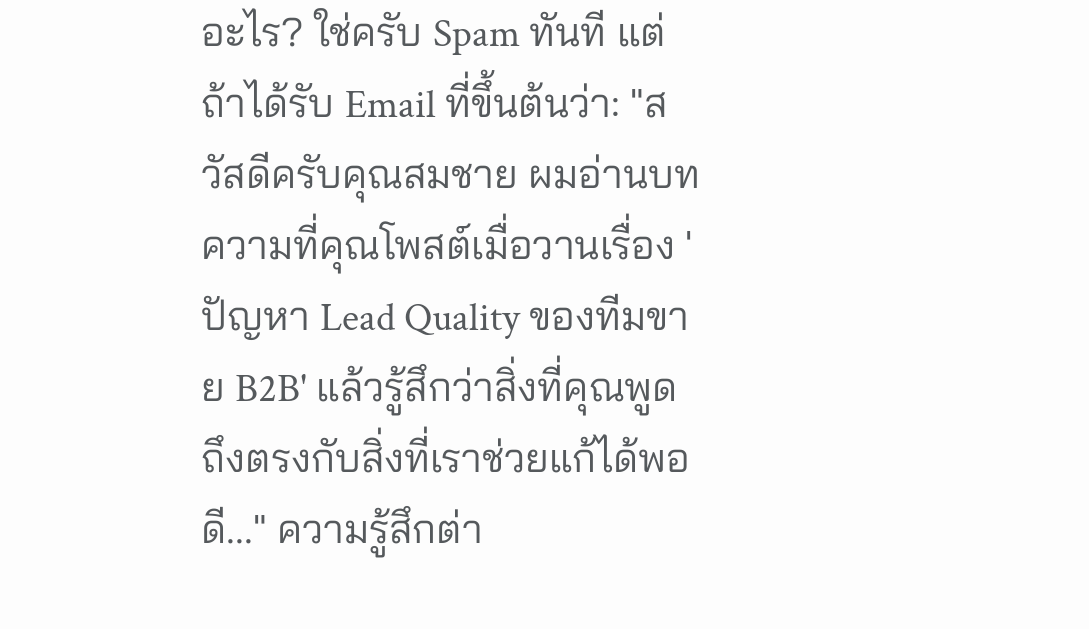อะไร? ใช่ครับ Spam ทันที แต่ถ้าได้รับ Email ที่ขึ้นต้นว่า: "สวัสดีครับคุณสมชาย ผมอ่านบทความที่คุณโพสต์เมื่อวานเรื่อง 'ปัญหา Lead Quality ของทีมขาย B2B' แล้วรู้สึกว่าสิ่งที่คุณพูดถึงตรงกับสิ่งที่เราช่วยแก้ได้พอดี..." ความรู้สึกต่า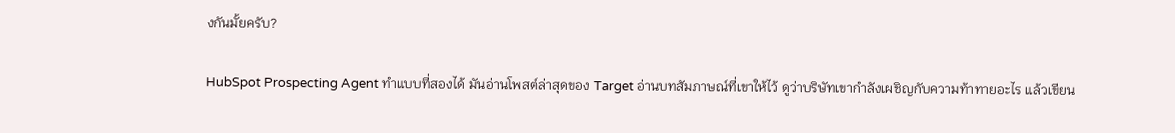งกันมั้ยครับ?

HubSpot Prospecting Agent ทำแบบที่สองได้ มันอ่านโพสต์ล่าสุดของ Target อ่านบทสัมภาษณ์ที่เขาให้ไว้ ดูว่าบริษัทเขากำลังเผชิญกับความท้าทายอะไร แล้วเขียน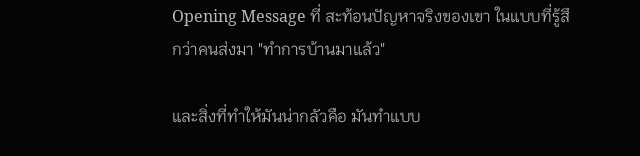Opening Message ที่ สะท้อนปัญหาจริงของเขา ในแบบที่รู้สึกว่าคนส่งมา "ทำการบ้านมาแล้ว"

และสิ่งที่ทำให้มันน่ากลัวคือ มันทำแบบ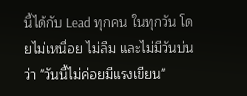นี้ได้กับ Lead ทุกคน ในทุกวัน โดยไม่เหนื่อย ไม่ลืม และไม่มีวันบ่นว่า "วันนี้ไม่ค่อยมีแรงเขียน"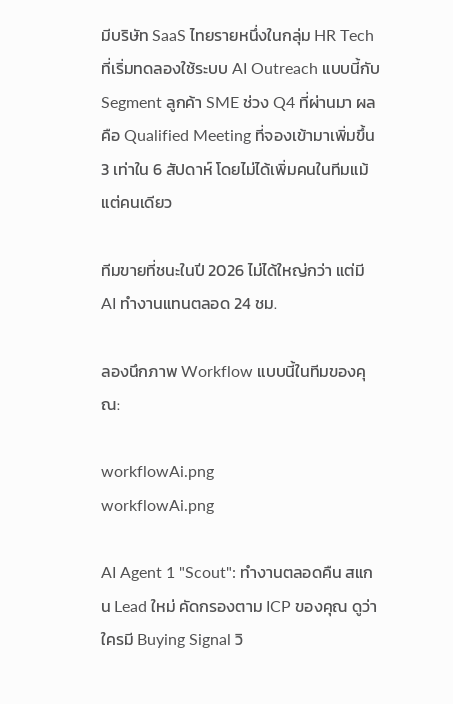มีบริษัท SaaS ไทยรายหนึ่งในกลุ่ม HR Tech ที่เริ่มทดลองใช้ระบบ AI Outreach แบบนี้กับ Segment ลูกค้า SME ช่วง Q4 ที่ผ่านมา ผลคือ Qualified Meeting ที่จองเข้ามาเพิ่มขึ้น 3 เท่าใน 6 สัปดาห์ โดยไม่ได้เพิ่มคนในทีมแม้แต่คนเดียว

ทีมขายที่ชนะในปี 2026 ไม่ได้ใหญ่กว่า แต่มี AI ทำงานแทนตลอด 24 ชม.

ลองนึกภาพ Workflow แบบนี้ในทีมของคุณ:

workflowAi.png
workflowAi.png

AI Agent 1 "Scout": ทำงานตลอดคืน สแกน Lead ใหม่ คัดกรองตาม ICP ของคุณ ดูว่าใครมี Buying Signal วิ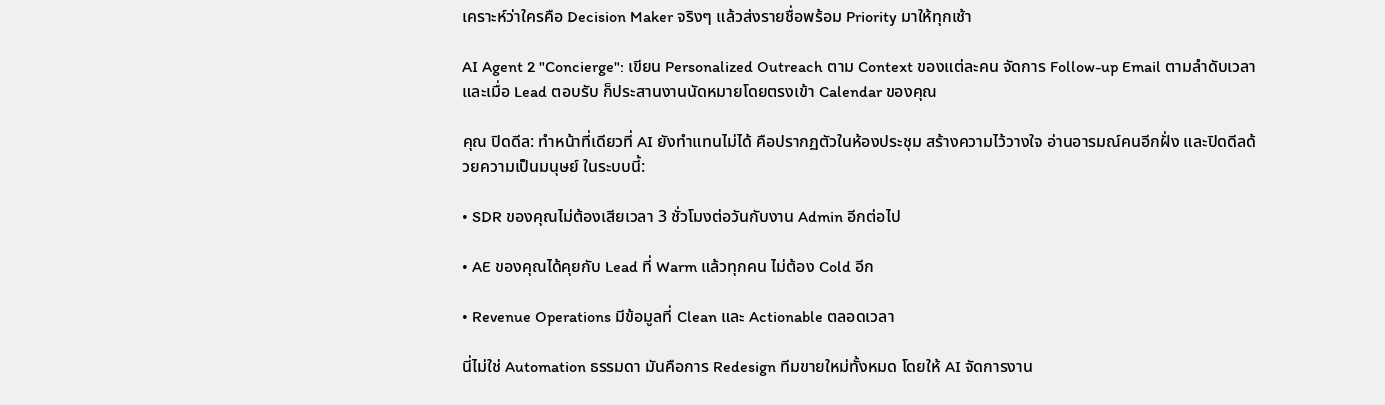เคราะห์ว่าใครคือ Decision Maker จริงๆ แล้วส่งรายชื่อพร้อม Priority มาให้ทุกเช้า

AI Agent 2 "Concierge": เขียน Personalized Outreach ตาม Context ของแต่ละคน จัดการ Follow-up Email ตามลำดับเวลา และเมื่อ Lead ตอบรับ ก็ประสานงานนัดหมายโดยตรงเข้า Calendar ของคุณ

คุณ ปิดดีล: ทำหน้าที่เดียวที่ AI ยังทำแทนไม่ได้ คือปรากฏตัวในห้องประชุม สร้างความไว้วางใจ อ่านอารมณ์คนอีกฝั่ง และปิดดีลด้วยความเป็นมนุษย์ ในระบบนี้:

• SDR ของคุณไม่ต้องเสียเวลา 3 ชั่วโมงต่อวันกับงาน Admin อีกต่อไป

• AE ของคุณได้คุยกับ Lead ที่ Warm แล้วทุกคน ไม่ต้อง Cold อีก

• Revenue Operations มีข้อมูลที่ Clean และ Actionable ตลอดเวลา

นี่ไม่ใช่ Automation ธรรมดา มันคือการ Redesign ทีมขายใหม่ทั้งหมด โดยให้ AI จัดการงาน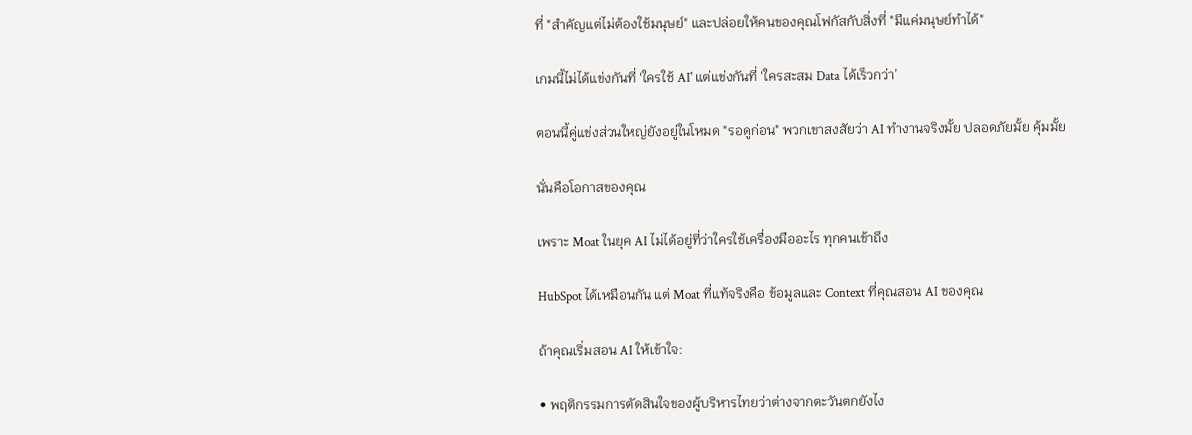ที่ "สำคัญแต่ไม่ต้องใช้มนุษย์" และปล่อยให้คนของคุณโฟกัสกับสิ่งที่ "มีแค่มนุษย์ทำได้"

เกมนี้ไม่ได้แข่งกันที่ 'ใครใช้ AI' แต่แข่งกันที่ 'ใครสะสม Data ได้เร็วกว่า’

ตอนนี้คู่แข่งส่วนใหญ่ยังอยู่ในโหมด "รอดูก่อน" พวกเขาสงสัยว่า AI ทำงานจริงมั้ย ปลอดภัยมั้ย คุ้มมั้ย

นั่นคือโอกาสของคุณ

เพราะ Moat ในยุค AI ไม่ได้อยู่ที่ว่าใครใช้เครื่องมืออะไร ทุกคนเข้าถึง

HubSpot ได้เหมือนกัน แต่ Moat ที่แท้จริงคือ ข้อมูลและ Context ที่คุณสอน AI ของคุณ

ถ้าคุณเริ่มสอน AI ให้เข้าใจ:

• พฤติกรรมการตัดสินใจของผู้บริหารไทยว่าต่างจากตะวันตกยังไง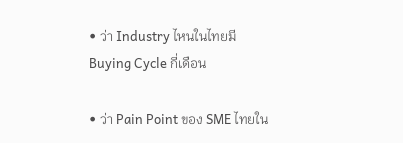• ว่า Industry ไหนในไทยมี Buying Cycle กี่เดือน

• ว่า Pain Point ของ SME ไทยใน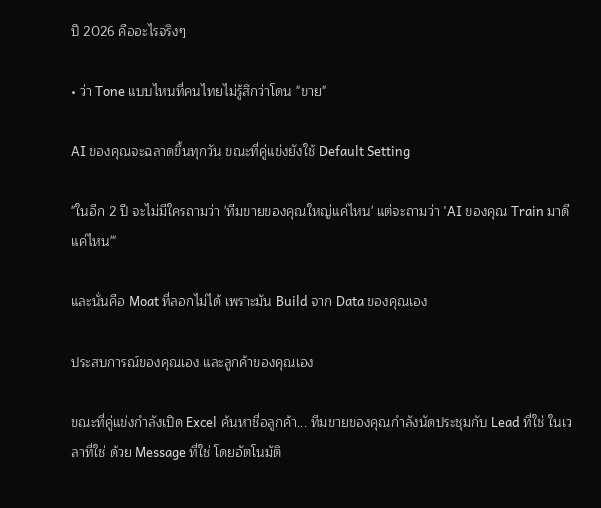ปี 2026 คืออะไรจริงๆ

• ว่า Tone แบบไหนที่คนไทยไม่รู้สึกว่าโดน "ขาย"

AI ของคุณจะฉลาดขึ้นทุกวัน ขณะที่คู่แข่งยังใช้ Default Setting

"ในอีก 2 ปี จะไม่มีใครถามว่า 'ทีมขายของคุณใหญ่แค่ไหน' แต่จะถามว่า 'AI ของคุณ Train มาดีแค่ไหน'"

และนั่นคือ Moat ที่ลอกไม่ได้ เพราะมัน Build จาก Data ของคุณเอง

ประสบการณ์ของคุณเอง และลูกค้าของคุณเอง

ขณะที่คู่แข่งกำลังเปิด Excel ค้นหาชื่อลูกค้า... ทีมขายของคุณกำลังนัดประชุมกับ Lead ที่ใช่ ในเวลาที่ใช่ ด้วย Message ที่ใช่ โดยอัตโนมัติ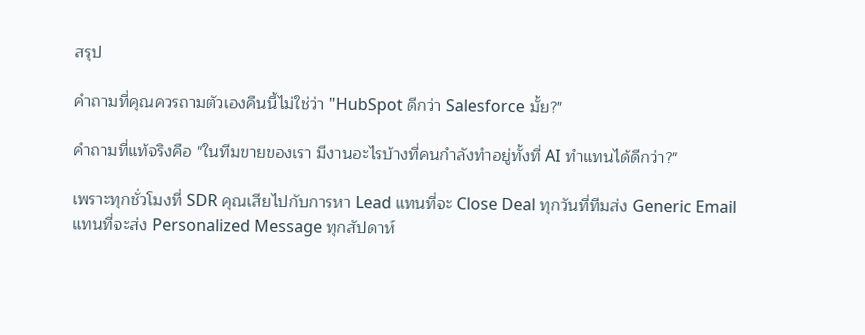สรุป

คำถามที่คุณควรถามตัวเองคืนนี้ไม่ใช่ว่า "HubSpot ดีกว่า Salesforce มั้ย?"

คำถามที่แท้จริงคือ "ในทีมขายของเรา มีงานอะไรบ้างที่คนกำลังทำอยู่ทั้งที่ AI ทำแทนได้ดีกว่า?"

เพราะทุกชั่วโมงที่ SDR คุณเสียไปกับการหา Lead แทนที่จะ Close Deal ทุกวันที่ทีมส่ง Generic Email แทนที่จะส่ง Personalized Message ทุกสัปดาห์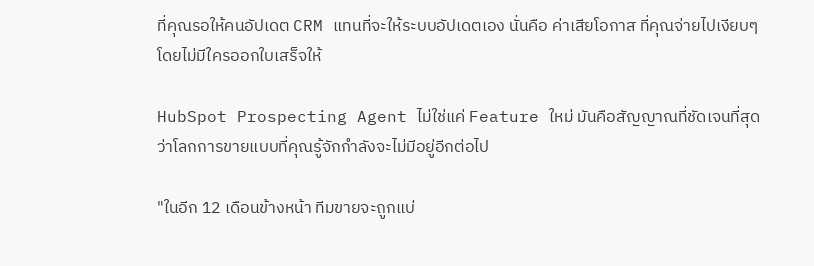ที่คุณรอให้คนอัปเดต CRM แทนที่จะให้ระบบอัปเดตเอง นั่นคือ ค่าเสียโอกาส ที่คุณจ่ายไปเงียบๆ โดยไม่มีใครออกใบเสร็จให้

HubSpot Prospecting Agent ไม่ใช่แค่ Feature ใหม่ มันคือสัญญาณที่ชัดเจนที่สุดว่าโลกการขายแบบที่คุณรู้จักกำลังจะไม่มีอยู่อีกต่อไป

"ในอีก 12 เดือนข้างหน้า ทีมขายจะถูกแบ่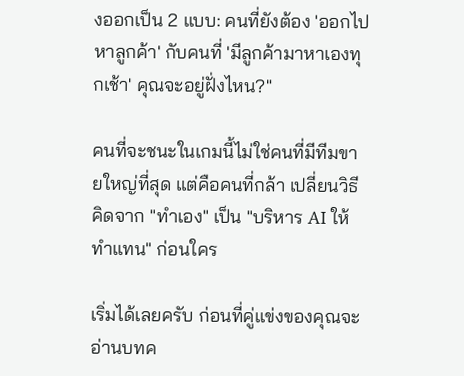งออกเป็น 2 แบบ: คนที่ยังต้อง 'ออกไปหาลูกค้า' กับคนที่ 'มีลูกค้ามาหาเองทุกเช้า' คุณจะอยู่ฝั่งไหน?"

คนที่จะชนะในเกมนี้ไม่ใช่คนที่มีทีมขายใหญ่ที่สุด แต่คือคนที่กล้า เปลี่ยนวิธีคิดจาก "ทำเอง" เป็น "บริหาร AI ให้ทำแทน" ก่อนใคร

เริ่มได้เลยครับ ก่อนที่คู่แข่งของคุณจะอ่านบทค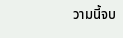วามนี้จบ